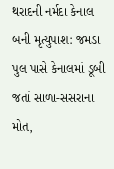થરાદની નર્મદા કેનાલ બની મૃત્યુપાશ: જમડા પુલ પાસે કેનાલમાં ડૂબી જતાં સાળા-સસરાના મોત,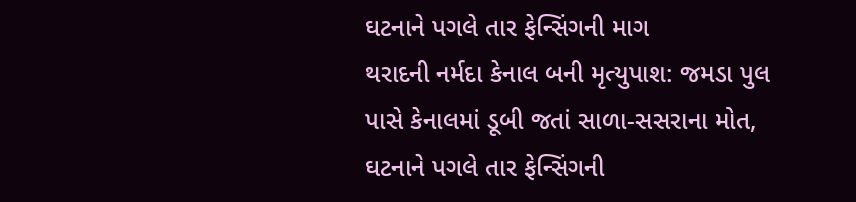ઘટનાને પગલે તાર ફેન્સિંગની માગ
થરાદની નર્મદા કેનાલ બની મૃત્યુપાશ: જમડા પુલ પાસે કેનાલમાં ડૂબી જતાં સાળા-સસરાના મોત, ઘટનાને પગલે તાર ફેન્સિંગની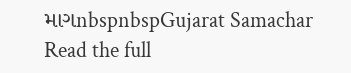માગnbspnbspGujarat Samachar
Read the full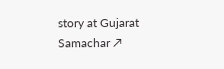story at Gujarat Samachar ↗